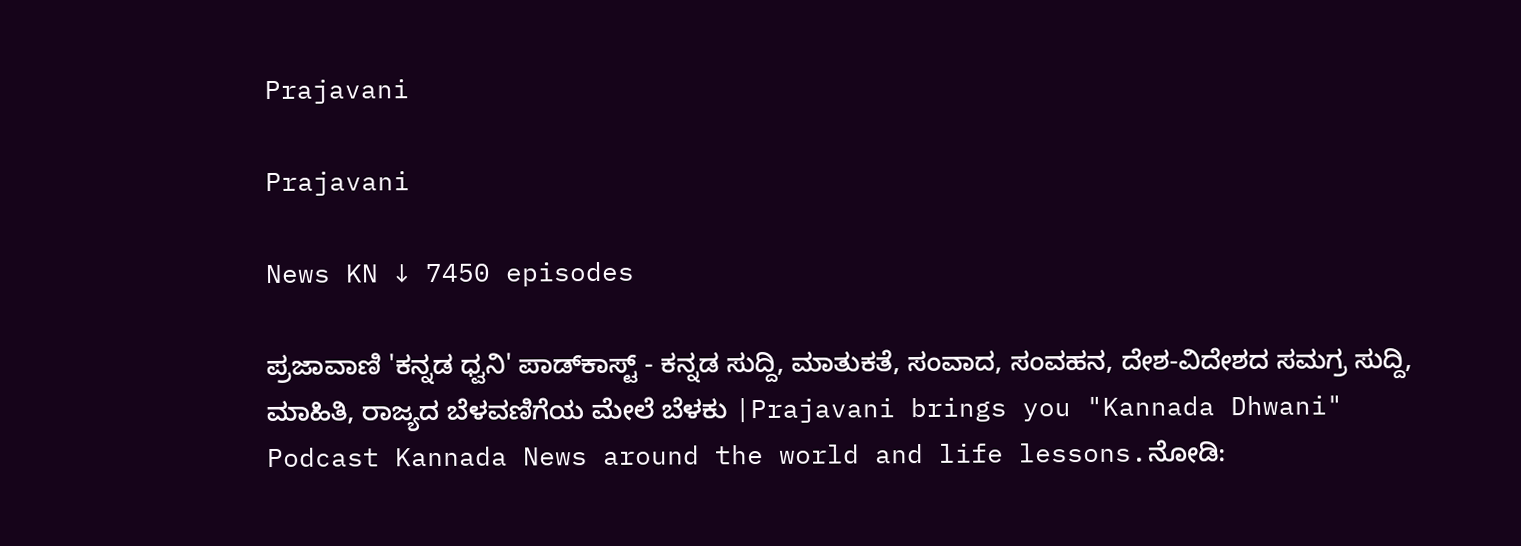Prajavani

Prajavani

News KN ↓ 7450 episodes

ಪ್ರಜಾವಾಣಿ 'ಕನ್ನಡ ಧ್ವನಿ' ಪಾಡ್‌ಕಾಸ್ಟ್ - ಕನ್ನಡ ಸುದ್ದಿ, ಮಾತುಕತೆ, ಸಂವಾದ, ಸಂವಹನ, ದೇಶ-ವಿದೇಶದ ಸಮಗ್ರ ಸುದ್ದಿ, ಮಾಹಿತಿ, ರಾಜ್ಯದ ಬೆಳವಣಿಗೆಯ ಮೇಲೆ ಬೆಳಕು |Prajavani brings you "Kannada Dhwani" Podcast Kannada News around the world and life lessons.ನೋಡಿ: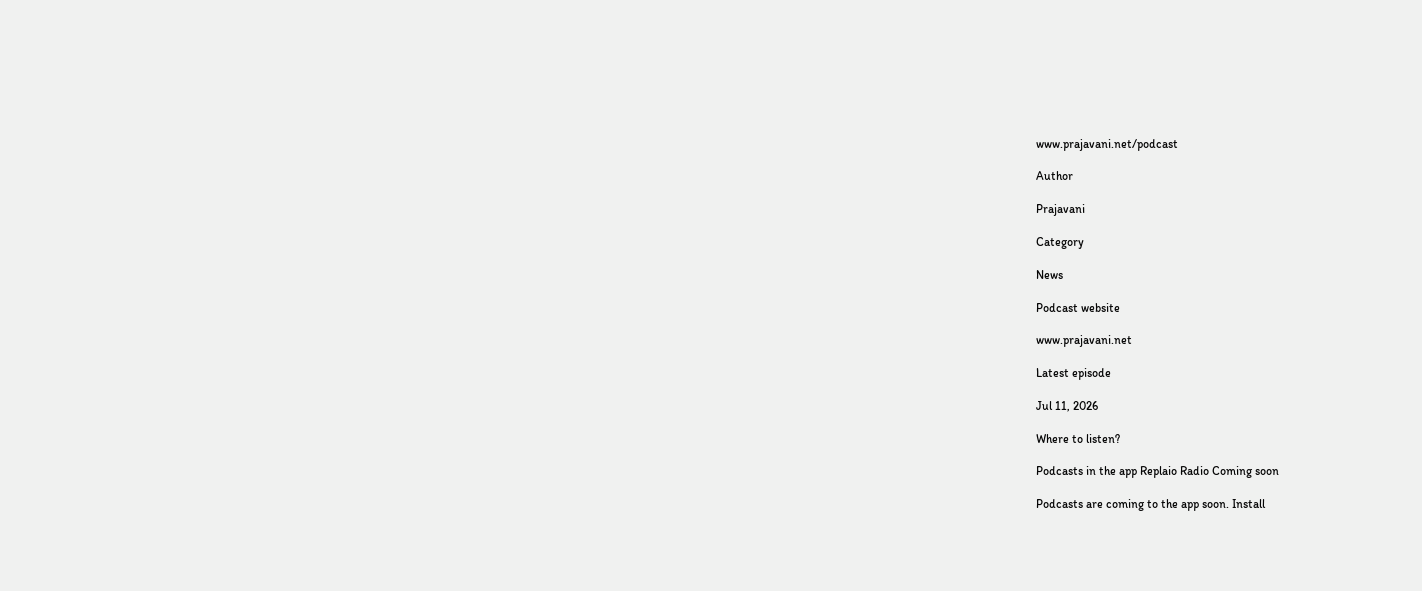www.prajavani.net/podcast

Author

Prajavani

Category

News

Podcast website

www.prajavani.net

Latest episode

Jul 11, 2026

Where to listen?

Podcasts in the app Replaio Radio Coming soon

Podcasts are coming to the app soon. Install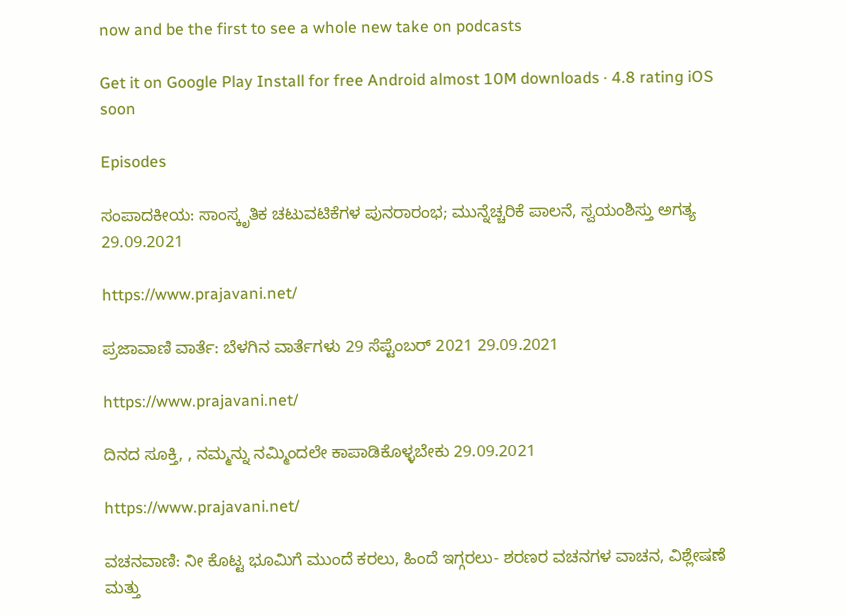now and be the first to see a whole new take on podcasts

Get it on Google Play Install for free Android almost 10M downloads · 4.8 rating iOS soon

Episodes

ಸಂಪಾದಕೀಯ: ಸಾಂಸ್ಕೃತಿಕ ಚಟುವಟಿಕೆಗಳ ಪುನರಾರಂಭ; ಮುನ್ನೆಚ್ಚರಿಕೆ ಪಾಲನೆ, ಸ್ವಯಂಶಿಸ್ತು ಅಗತ್ಯ 29.09.2021

https://www.prajavani.net/

ಪ್ರಜಾವಾಣಿ ವಾರ್ತೆ: ಬೆಳಗಿನ ವಾರ್ತೆಗಳು 29 ಸೆಪ್ಟೆಂಬರ್ 2021 29.09.2021

https://www.prajavani.net/

ದಿನದ ಸೂಕ್ತಿ, , ನಮ್ಮನ್ನು ನಮ್ಮಿಂದಲೇ ಕಾಪಾಡಿಕೊಳ್ಳಬೇಕು 29.09.2021

https://www.prajavani.net/

ವಚನವಾಣಿ: ನೀ ಕೊಟ್ಟ ಭೂಮಿಗೆ ಮುಂದೆ ಕರಲು, ಹಿಂದೆ ಇಗ್ಗರಲು- ಶರಣರ ವಚನಗಳ ವಾಚನ, ವಿಶ್ಲೇಷಣೆ ಮತ್ತು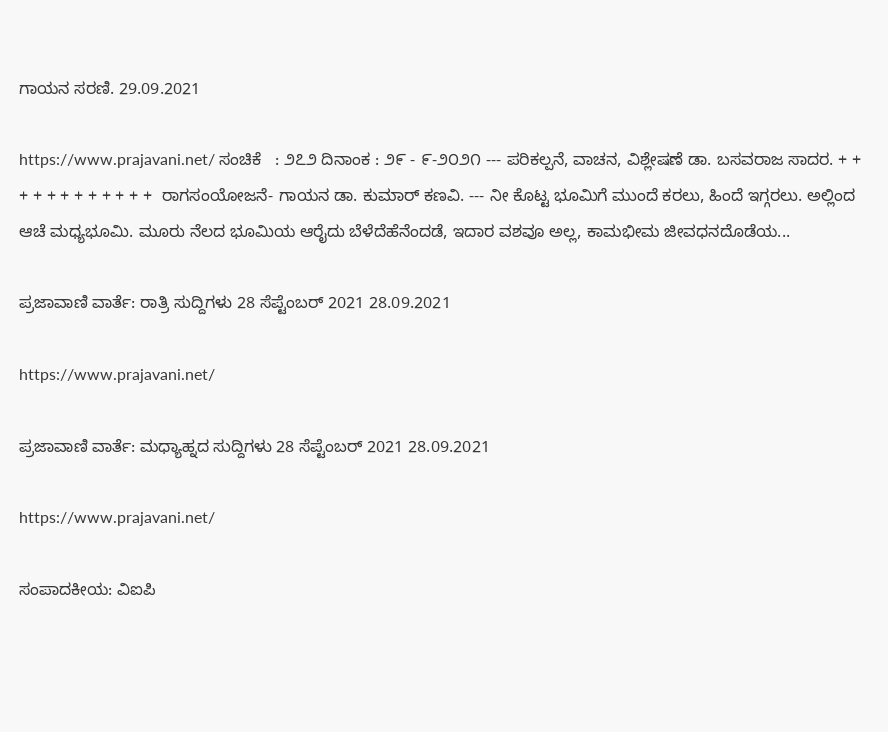ಗಾಯನ ಸರಣಿ. 29.09.2021

https://www.prajavani.net/ ಸಂಚಿಕೆ   : ೨೭೨ ದಿನಾಂಕ : ೨೯ - ೯-೨೦೨೧ --- ಪರಿಕಲ್ಪನೆ, ವಾಚನ, ವಿಶ್ಲೇಷಣೆ ಡಾ. ಬಸವರಾಜ ಸಾದರ. + + + + + + + + + + + +  ರಾಗಸಂಯೋಜನೆ- ಗಾಯನ ಡಾ. ಕುಮಾರ್ ಕಣವಿ. --- ನೀ ಕೊಟ್ಟ ಭೂಮಿಗೆ ಮುಂದೆ ಕರಲು, ಹಿಂದೆ ಇಗ್ಗರಲು. ಅಲ್ಲಿಂದ ಆಚೆ ಮಧ್ಯಭೂಮಿ. ಮೂರು ನೆಲದ ಭೂಮಿಯ ಆರೈದು ಬೆಳೆದೆಹೆನೆಂದಡೆ, ಇದಾರ ವಶವೂ ಅಲ್ಲ, ಕಾಮಭೀಮ ಜೀವಧನದೊಡೆಯ...

ಪ್ರಜಾವಾಣಿ ವಾರ್ತೆ: ರಾತ್ರಿ ಸುದ್ದಿಗಳು 28 ಸೆಪ್ಟೆಂಬರ್ 2021 28.09.2021

https://www.prajavani.net/

ಪ್ರಜಾವಾಣಿ ವಾರ್ತೆ: ಮಧ್ಯಾಹ್ನದ ಸುದ್ದಿಗಳು 28 ಸೆಪ್ಟೆಂಬರ್ 2021 28.09.2021

https://www.prajavani.net/

ಸಂಪಾದಕೀಯ: ವಿಐಪಿ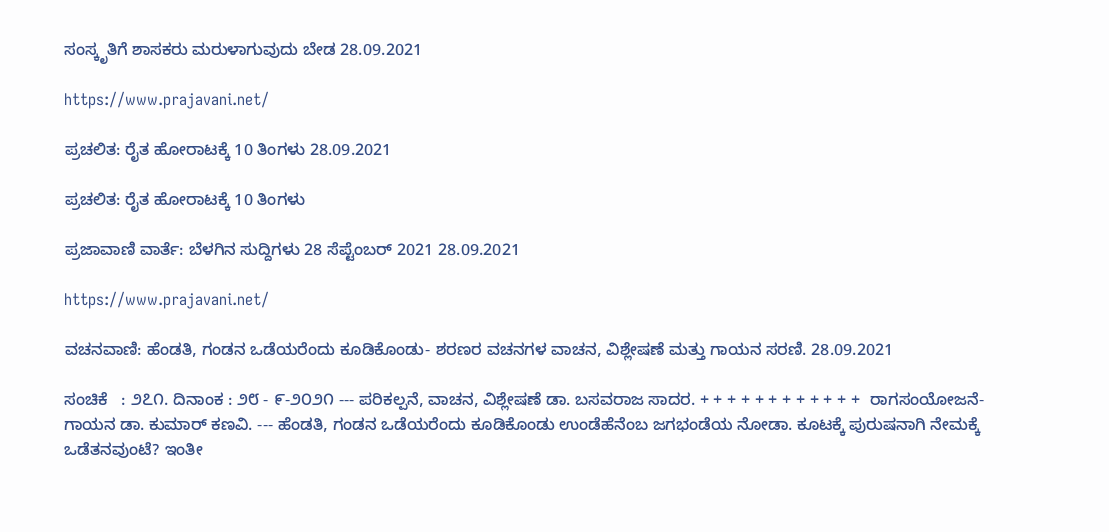ಸಂಸ್ಕೃತಿಗೆ ಶಾಸಕರು ಮರುಳಾಗುವುದು ಬೇಡ 28.09.2021

https://www.prajavani.net/

ಪ್ರಚಲಿತ: ರೈತ ಹೋರಾಟಕ್ಕೆ 10 ತಿಂಗಳು 28.09.2021

ಪ್ರಚಲಿತ: ರೈತ ಹೋರಾಟಕ್ಕೆ 10 ತಿಂಗಳು

ಪ್ರಜಾವಾಣಿ ವಾರ್ತೆ: ಬೆಳಗಿನ ಸುದ್ದಿಗಳು 28 ಸೆಪ್ಟೆಂಬರ್ 2021 28.09.2021

https://www.prajavani.net/

ವಚನವಾಣಿ: ಹೆಂಡತಿ, ಗಂಡನ ಒಡೆಯರೆಂದು ಕೂಡಿಕೊಂಡು- ಶರಣರ ವಚನಗಳ ವಾಚನ, ವಿಶ್ಲೇಷಣೆ ಮತ್ತು ಗಾಯನ ಸರಣಿ. 28.09.2021

ಸಂಚಿಕೆ   : ೨೭೧. ದಿನಾಂಕ : ೨೮ - ೯-೨೦೨೧ --- ಪರಿಕಲ್ಪನೆ, ವಾಚನ, ವಿಶ್ಲೇಷಣೆ ಡಾ. ಬಸವರಾಜ ಸಾದರ. + + + + + + + + + + + +  ರಾಗಸಂಯೋಜನೆ- ಗಾಯನ ಡಾ. ಕುಮಾರ್ ಕಣವಿ. --- ಹೆಂಡತಿ, ಗಂಡನ ಒಡೆಯರೆಂದು ಕೂಡಿಕೊಂಡು ಉಂಡೆಹೆನೆಂಬ ಜಗಭಂಡೆಯ ನೋಡಾ. ಕೂಟಕ್ಕೆ ಪುರುಷನಾಗಿ ನೇಮಕ್ಕೆ ಒಡೆತನವುಂಟೆ? ಇಂತೀ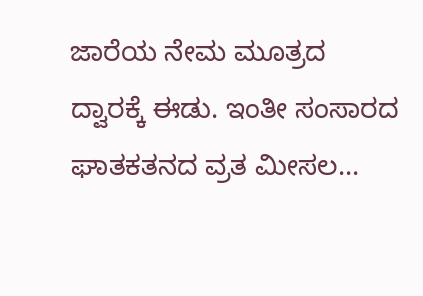ಜಾರೆಯ ನೇಮ ಮೂತ್ರದ ದ್ವಾರಕ್ಕೆ ಈಡು. ಇಂತೀ ಸಂಸಾರದ ಘಾತಕತನದ ವ್ರತ ಮೀಸಲ...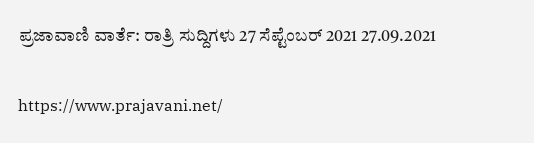ಪ್ರಜಾವಾಣಿ ವಾರ್ತೆ: ರಾತ್ರಿ ಸುದ್ದಿಗಳು 27 ಸೆಪ್ಟೆಂಬರ್ 2021 27.09.2021

https://www.prajavani.net/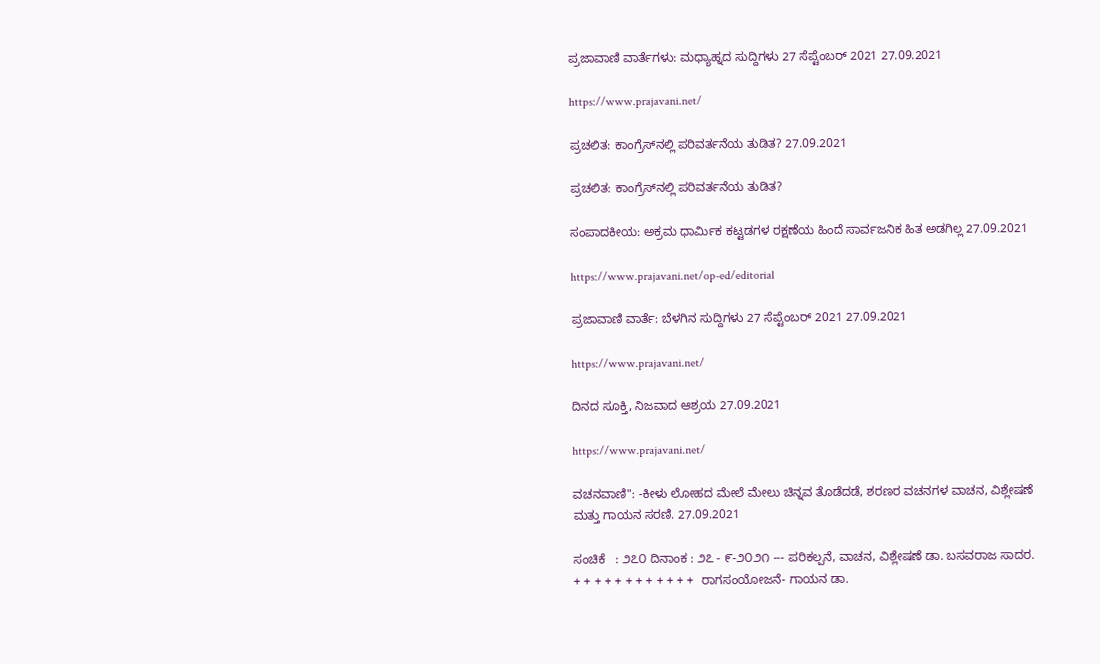ಪ್ರಜಾವಾಣಿ ವಾರ್ತೆಗಳು: ಮಧ್ಯಾಹ್ನದ ಸುದ್ದಿಗಳು 27 ಸೆಪ್ಟೆಂಬರ್ 2021 27.09.2021

https://www.prajavani.net/

ಪ್ರಚಲಿತ: ಕಾಂಗ್ರೆಸ್‌ನಲ್ಲಿ ಪರಿವರ್ತನೆಯ ತುಡಿತ? 27.09.2021

ಪ್ರಚಲಿತ: ಕಾಂಗ್ರೆಸ್‌ನಲ್ಲಿ ಪರಿವರ್ತನೆಯ ತುಡಿತ?

ಸಂಪಾದಕೀಯ: ಅಕ್ರಮ ಧಾರ್ಮಿಕ ಕಟ್ಟಡಗಳ ರಕ್ಷಣೆಯ ಹಿಂದೆ ಸಾರ್ವಜನಿಕ ಹಿತ ಅಡಗಿಲ್ಲ 27.09.2021

https://www.prajavani.net/op-ed/editorial

ಪ್ರಜಾವಾಣಿ ವಾರ್ತೆ: ಬೆಳಗಿನ ಸುದ್ದಿಗಳು 27 ಸೆಪ್ಟೆಂಬರ್ 2021 27.09.2021

https://www.prajavani.net/

ದಿನದ ಸೂಕ್ತಿ, ನಿಜವಾದ ಆಶ್ರಯ 27.09.2021

https://www.prajavani.net/

ವಚನವಾಣಿ": -ಕೀಳು ಲೋಹದ ಮೇಲೆ ಮೇಲು ಚಿನ್ನವ ತೊಡೆದಡೆ, ಶರಣರ ವಚನಗಳ ವಾಚನ, ವಿಶ್ಲೇಷಣೆ ಮತ್ತು ಗಾಯನ ಸರಣಿ. 27.09.2021

ಸಂಚಿಕೆ   : ೨೭೦ ದಿನಾಂಕ : ೨೭ - ೯-೨೦೨೧ --- ಪರಿಕಲ್ಪನೆ, ವಾಚನ, ವಿಶ್ಲೇಷಣೆ ಡಾ. ಬಸವರಾಜ ಸಾದರ. + + + + + + + + + + + +  ರಾಗಸಂಯೋಜನೆ- ಗಾಯನ ಡಾ.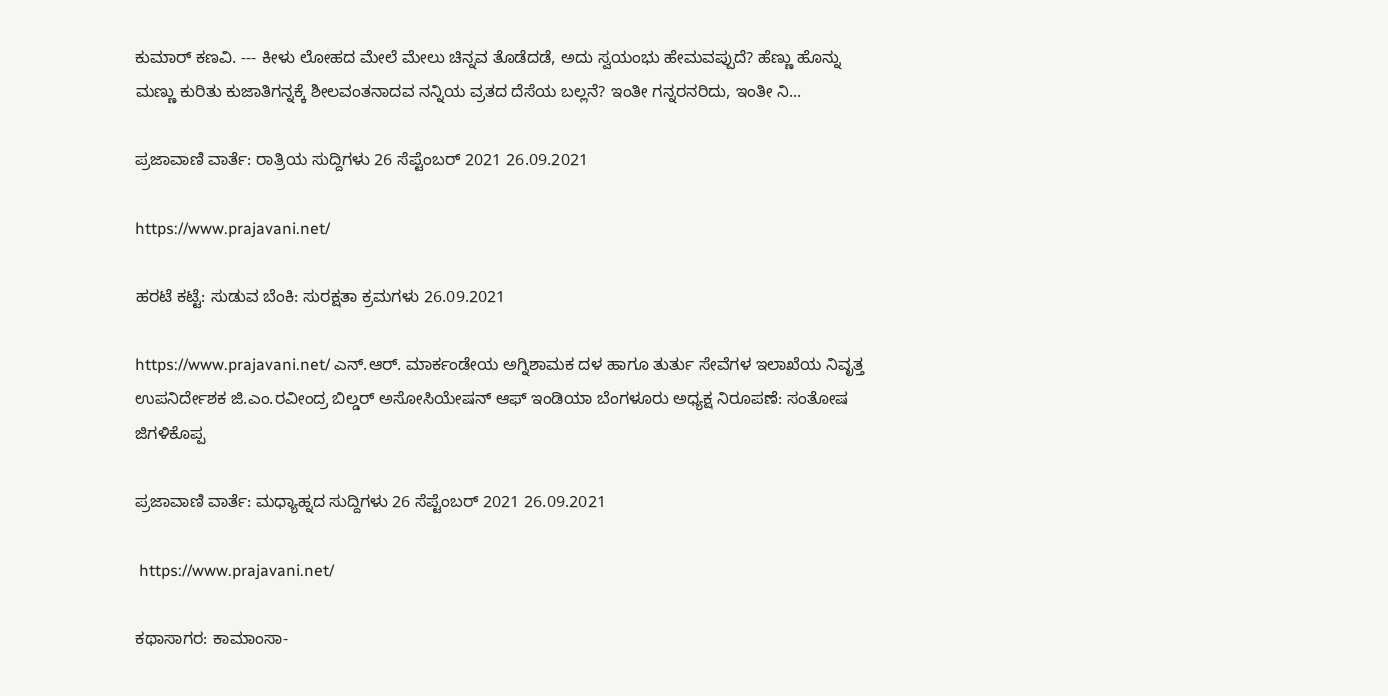ಕುಮಾರ್ ಕಣವಿ. --- ಕೀಳು ಲೋಹದ ಮೇಲೆ ಮೇಲು ಚಿನ್ನವ ತೊಡೆದಡೆ, ಅದು ಸ್ವಯಂಭು ಹೇಮವಪ್ಪುದೆ? ಹೆಣ್ಣು ಹೊನ್ನು ಮಣ್ಣು ಕುರಿತು ಕುಜಾತಿಗನ್ನಕ್ಕೆ ಶೀಲವಂತನಾದವ ನನ್ನಿಯ ವ್ರತದ ದೆಸೆಯ ಬಲ್ಲನೆ? ಇಂತೀ ಗನ್ನರನರಿದು, ಇಂತೀ ನಿ...

ಪ್ರಜಾವಾಣಿ ವಾರ್ತೆ: ರಾತ್ರಿಯ ಸುದ್ದಿಗಳು 26 ಸೆಪ್ಟೆಂಬರ್ 2021 26.09.2021

https://www.prajavani.net/

ಹರಟೆ ಕಟ್ಟೆ: ಸುಡುವ ಬೆಂಕಿ: ಸುರಕ್ಷತಾ ಕ್ರಮಗಳು 26.09.2021

https://www.prajavani.net/ ಎನ್.ಆರ್. ಮಾರ್ಕಂಡೇಯ ಅಗ್ನಿಶಾಮಕ ದಳ ಹಾಗೂ ತುರ್ತು ಸೇವೆಗಳ ಇಲಾಖೆಯ ನಿವೃತ್ತ ಉಪ‌ನಿರ್ದೇಶಕ ಜಿ.ಎಂ.ರವೀಂದ್ರ ಬಿಲ್ಡರ್ ಅಸೋಸಿಯೇಷನ್ ‌ಆಫ್‌ ಇಂಡಿಯಾ ಬೆಂಗಳೂರು ಅಧ್ಯಕ್ಷ ನಿರೂಪಣೆ: ಸಂತೋಷ ಜಿಗಳಿಕೊಪ್ಪ

ಪ್ರಜಾವಾಣಿ ವಾರ್ತೆ: ಮಧ್ಯಾಹ್ನದ ಸುದ್ದಿಗಳು 26 ಸೆಪ್ಟೆಂಬರ್ 2021 26.09.2021

 https://www.prajavani.net/

ಕಥಾಸಾಗರ: ಕಾಮಾಂಸಾ-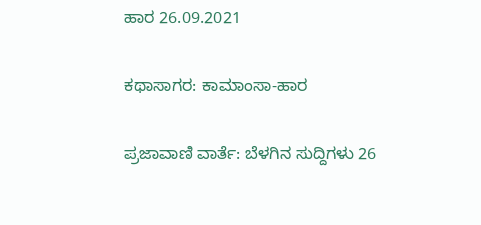ಹಾರ 26.09.2021

ಕಥಾಸಾಗರ: ಕಾಮಾಂಸಾ-ಹಾರ

ಪ್ರಜಾವಾಣಿ ವಾರ್ತೆ: ಬೆಳಗಿನ ಸುದ್ದಿಗಳು 26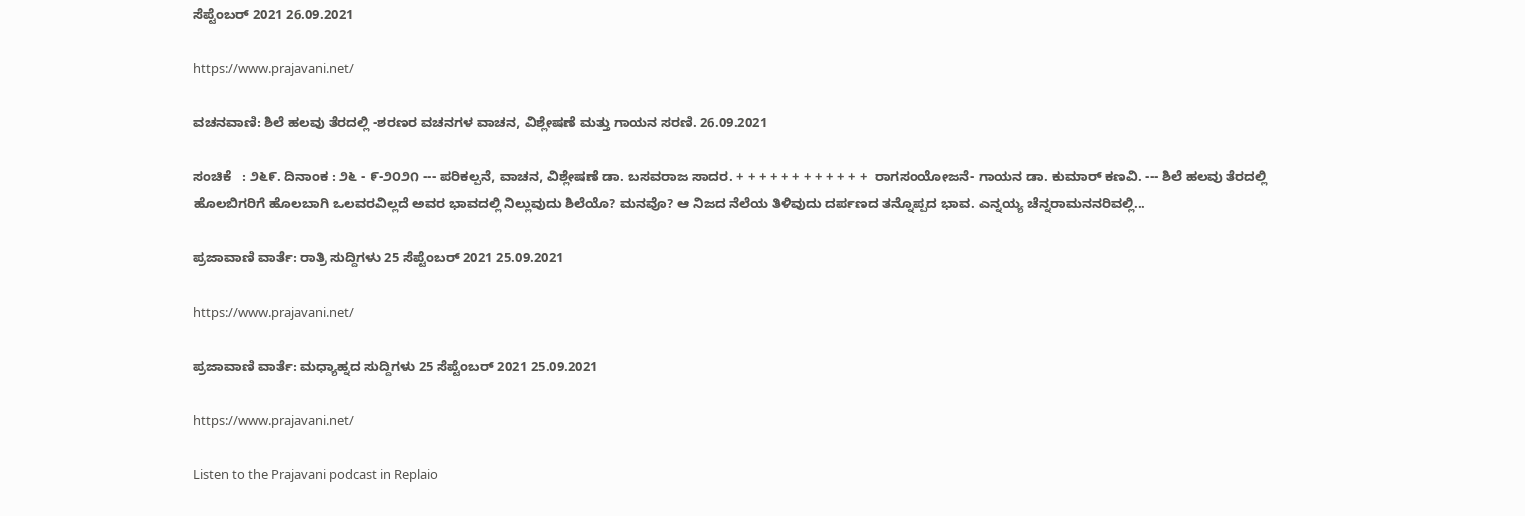ಸೆಪ್ಟೆಂಬರ್ 2021 26.09.2021

https://www.prajavani.net/

ವಚನವಾಣಿ: ಶಿಲೆ ಹಲವು ತೆರದಲ್ಲಿ -ಶರಣರ ವಚನಗಳ ವಾಚನ, ವಿಶ್ಲೇಷಣೆ ಮತ್ತು ಗಾಯನ ಸರಣಿ. 26.09.2021

ಸಂಚಿಕೆ   : ೨೬೯. ದಿನಾಂಕ : ೨೬ - ೯-೨೦೨೧ --- ಪರಿಕಲ್ಪನೆ, ವಾಚನ, ವಿಶ್ಲೇಷಣೆ ಡಾ. ಬಸವರಾಜ ಸಾದರ. + + + + + + + + + + + +  ರಾಗಸಂಯೋಜನೆ- ಗಾಯನ ಡಾ. ಕುಮಾರ್ ಕಣವಿ. --- ಶಿಲೆ ಹಲವು ತೆರದಲ್ಲಿ  ಹೊಲಬಿಗರಿಗೆ ಹೊಲಬಾಗಿ ಒಲವರವಿಲ್ಲದೆ ಅವರ ಭಾವದಲ್ಲಿ ನಿಲ್ಲುವುದು ಶಿಲೆಯೊ? ಮನವೊ? ಆ ನಿಜದ ನೆಲೆಯ ತಿಳಿವುದು ದರ್ಪಣದ ತನ್ನೊಪ್ಪದ ಭಾವ. ಎನ್ನಯ್ಯ ಚೆನ್ನರಾಮನನರಿವಲ್ಲಿ...

ಪ್ರಜಾವಾಣಿ ವಾರ್ತೆ: ರಾತ್ರಿ ಸುದ್ದಿಗಳು 25 ಸೆಪ್ಟೆಂಬರ್ 2021 25.09.2021

https://www.prajavani.net/

ಪ್ರಜಾವಾಣಿ ವಾರ್ತೆ: ಮಧ್ಯಾಹ್ನದ ಸುದ್ದಿಗಳು 25 ಸೆಪ್ಟೆಂಬರ್ 2021 25.09.2021

https://www.prajavani.net/

Listen to the Prajavani podcast in Replaio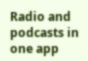Radio and podcasts in one app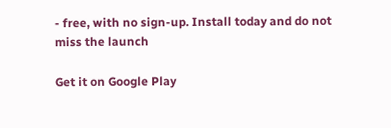- free, with no sign-up. Install today and do not miss the launch

Get it on Google Play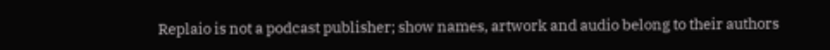Replaio is not a podcast publisher; show names, artwork and audio belong to their authors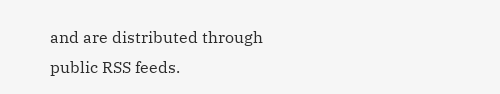and are distributed through public RSS feeds.